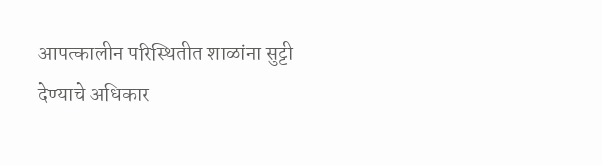आपत्कालीन परिस्थितीत शाळांना सुट्टी देण्याचे अधिकार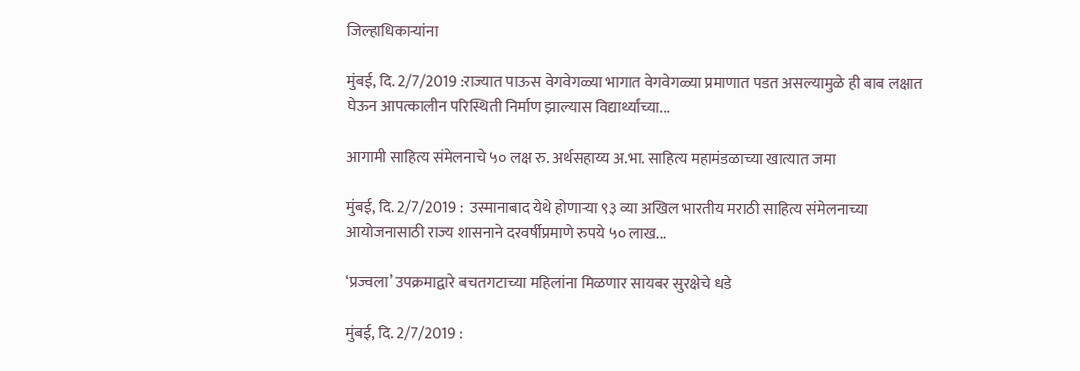जिल्हाधिकाऱ्यांना

मुंबई, दि. 2/7/2019 :राज्यात पाऊस वेगवेगळ्या भागात वेगवेगळ्या प्रमाणात पडत असल्यामुळे ही बाब लक्षात घेऊन आपत्कालीन परिस्थिती निर्माण झाल्यास विद्यार्थ्यांच्या...

आगामी साहित्य संमेलनाचे ५० लक्ष रु. अर्थसहाय्य अ.भा. साहित्य महामंडळाच्या खात्यात जमा

मुंबई, दि. 2/7/2019 :  उस्मानाबाद येथे होणाऱ्या ९३ व्या अखिल भारतीय मराठी साहित्य संमेलनाच्या आयोजनासाठी राज्य शासनाने दरवर्षीप्रमाणे रुपये ५० लाख...

‘प्रज्वला’ उपक्रमाद्वारे बचतगटाच्या महिलांना मिळणार सायबर सुरक्षेचे धडे

मुंबई, दि. 2/7/2019 :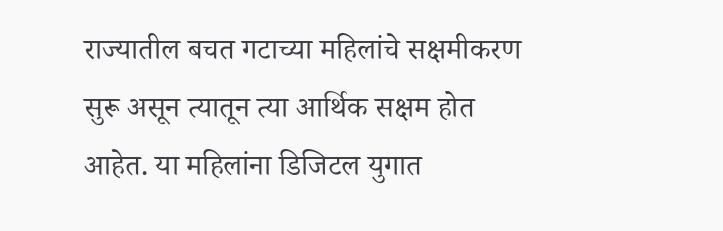राज्यातील बचत गटाच्या महिलांचे सक्षमीकरण सुरू असून त्यातून त्या आर्थिक सक्षम होत आहेत. या महिलांना डिजिटल युगात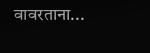वावरताना...